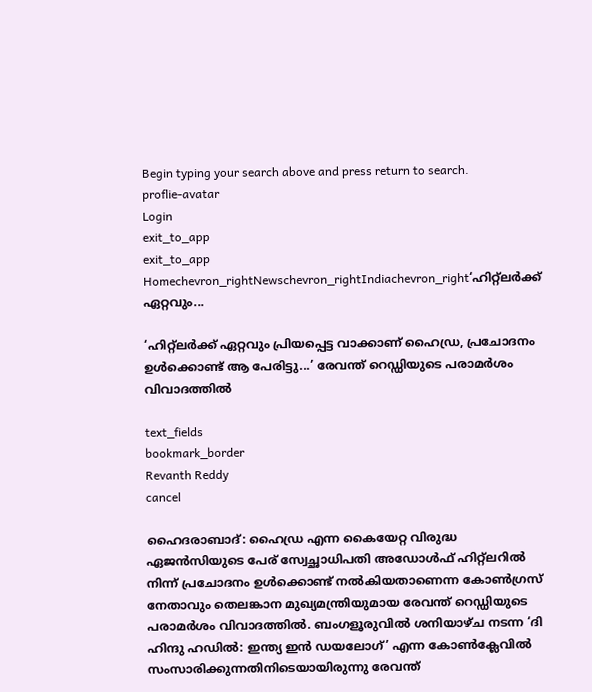Begin typing your search above and press return to search.
proflie-avatar
Login
exit_to_app
exit_to_app
Homechevron_rightNewschevron_rightIndiachevron_right‘ഹിറ്റ്‌ലർക്ക് ഏറ്റവും...

‘ഹിറ്റ്‌ലർക്ക് ഏറ്റവും പ്രിയപ്പെട്ട വാക്കാണ് ഹൈഡ്ര, പ്രചോദനം ഉൾക്കൊണ്ട് ആ പേരിട്ടു...’ രേവന്ത് റെഡ്ഡിയുടെ പരാമർശം വിവാദത്തിൽ

text_fields
bookmark_border
Revanth Reddy
cancel

ഹൈദരാബാദ്: ഹൈഡ്ര എന്ന കൈയേറ്റ വിരുദ്ധ ഏജൻസിയുടെ പേര് സ്വേച്ഛാധിപതി അഡോൾഫ് ഹിറ്റ്‍ലറിൽ നിന്ന് പ്രചോദനം ഉൾക്കൊണ്ട് നൽകിയതാണെന്ന കോൺഗ്രസ് നേതാവും തെലങ്കാന മുഖ്യമന്ത്രിയുമായ രേവന്ത് റെഡ്ഡിയുടെ പരാമർശം വിവാദത്തിൽ. ബംഗളൂരുവിൽ ശനിയാഴ്ച നടന്ന ‘ദി ഹിന്ദു ഹഡിൽ: ഇന്ത്യ ഇൻ ഡയലോഗ്’ എന്ന കോൺക്ലേവിൽ സംസാരിക്കുന്നതിനിടെയായിരുന്നു രേവന്ത്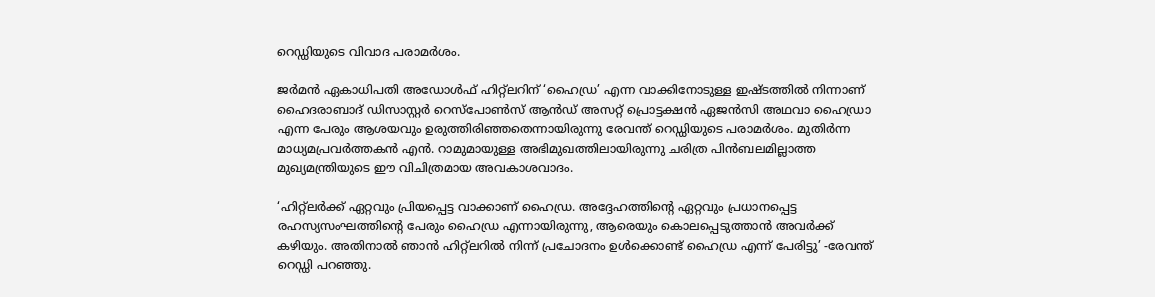റെഡ്ഡിയുടെ വിവാദ പരാമർശം.

ജർമൻ ഏകാധിപതി അഡോൾഫ് ഹിറ്റ്ലറിന് ‘ഹൈഡ്ര’ എന്ന വാക്കിനോടുള്ള ഇഷ്ടത്തിൽ നിന്നാണ് ഹൈദരാബാദ് ഡിസാസ്റ്റർ റെസ്പോൺസ് ആൻഡ് അസറ്റ് പ്രൊട്ടക്ഷൻ ഏജൻസി അഥവാ ഹൈഡ്രാ എന്ന പേരും ആശയവും ഉരുത്തിരിഞ്ഞതെന്നായിരുന്നു രേവന്ത് റെഡ്ഡിയുടെ പരാമർശം. മുതിർന്ന മാധ്യമപ്രവർത്തകൻ എൻ. റാമുമായുള്ള അഭിമുഖത്തിലായിരുന്നു ചരിത്ര പിൻബലമില്ലാത്ത മുഖ്യമന്ത്രിയുടെ ഈ വിചിത്രമായ അവകാശവാദം.

‘ഹിറ്റ്‌ലർക്ക് ഏറ്റവും പ്രിയപ്പെട്ട വാക്കാണ് ഹൈഡ്ര. അദ്ദേഹത്തിന്റെ ഏറ്റവും പ്രധാനപ്പെട്ട രഹസ്യസംഘത്തിന്റെ പേരും ഹൈഡ്ര എന്നായിരുന്നു, ആരെയും കൊലപ്പെടുത്താൻ അവർക്ക് കഴിയും. അതിനാൽ ഞാൻ ഹിറ്റ്‌ലറിൽ നിന്ന് പ്രചോദനം ഉൾക്കൊണ്ട് ഹൈഡ്ര എന്ന് പേരിട്ടു’ -രേവന്ത് റെഡ്ഡി പറഞ്ഞു.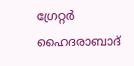ഗ്രേറ്റർ ഹൈദരാബാദ്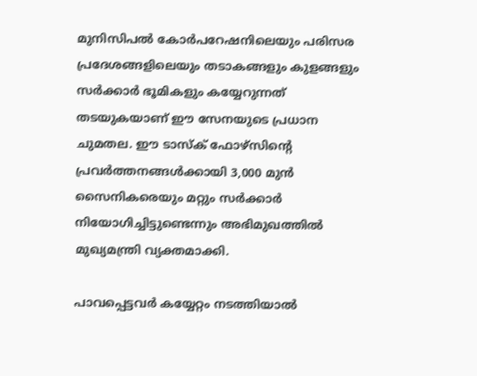മുനിസിപൽ കോർപറേഷനിലെയും പരിസര പ്രദേശങ്ങളിലെയും തടാകങ്ങളും കുളങ്ങളും സർക്കാർ ഭൂമികളും കയ്യേറുന്നത് തടയുകയാണ് ഈ സേനയുടെ പ്രധാന ചുമതല. ഈ ടാസ്ക് ഫോഴ്സിന്റെ പ്രവർത്തനങ്ങൾക്കായി 3,000 മുൻ സൈനികരെയും മറ്റും സർക്കാർ നിയോഗിച്ചിട്ടുണ്ടെന്നും അഭിമുഖത്തിൽ മുഖ്യമന്ത്രി വ്യക്തമാക്കി.

പാവപ്പെട്ടവർ കയ്യേറ്റം നടത്തിയാൽ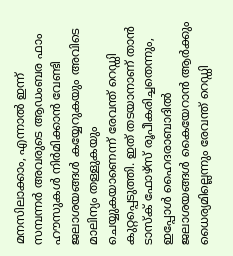മനസിലാക്കാം, എന്നാൽ ഇന്ന് സമ്പന്നർ അവരുടെ ആഡംബര ഫാം ഹൗസുകൾ നിർമിക്കാൻ വേണ്ടി ജലാശയങ്ങൾ കയ്യേറുകയും അവിടെ മാലിന്യം തള്ളുകയും ചെയ്യുകയാണെന്ന് രേവന്ത് റെഡ്ഡി കുറ്റപ്പെടുത്തി. ഇത് തടയാനാണ് താൻ ടാസ്‌ക് ഫോഴ്‌സ് രൂപീകരിച്ചതെന്നും, ഇപ്പോൾ ഹൈദരാബാദിൽ ജലാശയങ്ങൾ കൈയേറാൻ ആർക്കും ധൈര്യമില്ലെന്നും രേവന്ത് റെഡ്ഡി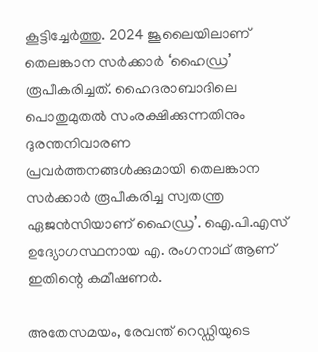കൂട്ടിച്ചേർത്തു. 2024 ജൂലൈയിലാണ് തെലങ്കാന സർക്കാർ ‘ഹൈഡ്ര’ രൂപീകരിച്ചത്. ഹൈദരാബാദിലെ പൊതുമുതൽ സംരക്ഷിക്കുന്നതിനും ദുരന്തനിവാരണ പ്രവർത്തനങ്ങൾക്കുമായി തെലങ്കാന സർക്കാർ രൂപീകരിച്ച സ്വതന്ത്ര ഏജൻസിയാണ് ഹൈഡ്ര’. ഐ.പി.എസ് ഉദ്യോഗസ്ഥനായ എ. രംഗനാഥ് ആണ് ഇതിന്റെ കമീഷണർ.

അതേസമയം, രേവന്ത് റെഡ്ഡിയുടെ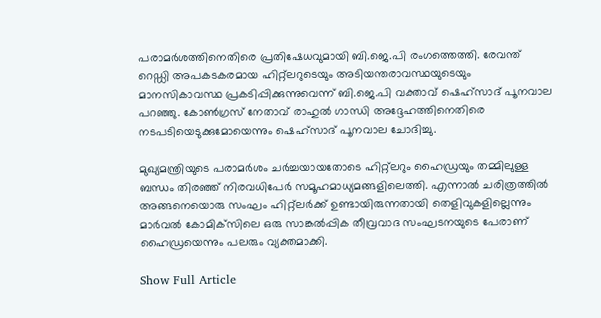പരാമർശത്തിനെതിരെ പ്രതിഷേധവുമായി ബി.ജെ.പി രംഗത്തെത്തി. രേവന്ത് റെഡ്ഡി അപകടകരമായ ഹിറ്റ്ലറുടെയും അടിയന്തരാവസ്ഥയുടെയും മാനസികാവസ്ഥ പ്രകടിപ്പിക്കുന്നുവെന്ന് ബി.ജെ.പി വക്താവ് ഷെഹ്സാദ് പൂനവാല പറഞ്ഞു. കോൺഗ്രസ് നേതാവ് രാഹുൽ ഗാന്ധി അദ്ദേഹത്തിനെതിരെ നടപടിയെടുക്കുമോയെന്നും ഷെഹ്സാദ് പൂനവാല ചോദിച്ചു.

മുഖ്യമന്ത്രിയുടെ പരാമർശം ചർച്ചയായതോടെ ഹിറ്റ്‌ലറും ഹൈഡ്രയും തമ്മിലുള്ള ബന്ധം തിരഞ്ഞ് നിരവധിപേർ സമൂഹമാധ്യമങ്ങളിലെത്തി. എന്നാൽ ചരിത്രത്തിൽ അങ്ങനെയൊരു സംഘം ഹിറ്റ്ലർക്ക് ഉണ്ടായിരുന്നതായി തെളിവുകളില്ലെന്നും മാർവൽ കോമിക്‌സിലെ ഒരു സാങ്കൽപ്പിക തീവ്രവാദ സംഘടനയുടെ പേരാണ് ഹൈഡ്രയെന്നും പലരും വ്യക്തമാക്കി.

Show Full Article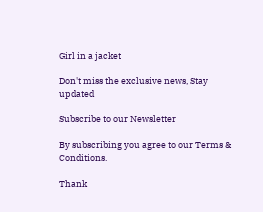Girl in a jacket

Don't miss the exclusive news, Stay updated

Subscribe to our Newsletter

By subscribing you agree to our Terms & Conditions.

Thank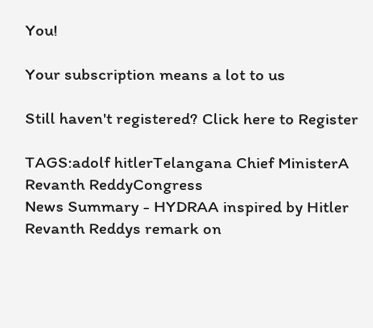You!

Your subscription means a lot to us

Still haven't registered? Click here to Register

TAGS:adolf hitlerTelangana Chief MinisterA Revanth ReddyCongress
News Summary - HYDRAA inspired by Hitler Revanth Reddys remark on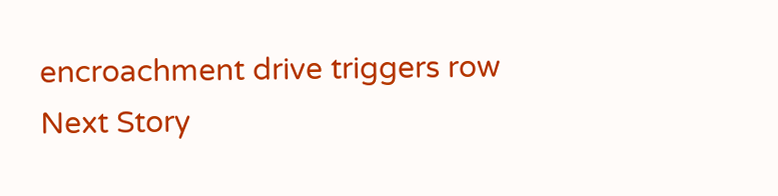encroachment drive triggers row
Next Story